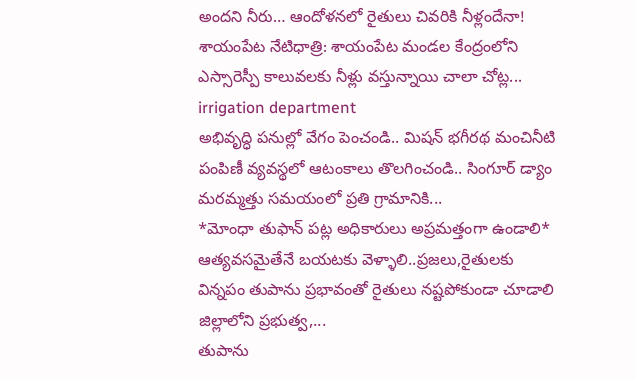అందని నీరు… ఆందోళనలో రైతులు చివరికి నీళ్లందేనా! శాయంపేట నేటిధాత్రి: శాయంపేట మండల కేంద్రంలోని ఎస్సారెస్పీ కాలువలకు నీళ్లు వస్తున్నాయి చాలా చోట్ల...
irrigation department
అభివృద్ధి పనుల్లో వేగం పెంచండి.. మిషన్ భగీరథ మంచినీటి పంపిణీ వ్యవస్థలో ఆటంకాలు తొలగించండి.. సింగూర్ డ్యాం మరమ్మత్తు సమయంలో ప్రతి గ్రామానికి...
*మోంధా తుఫాన్ పట్ల అధికారులు అప్రమత్తంగా ఉండాలి* ఆత్యవసమైతేనే బయటకు వెళ్ళాలి..ప్రజలు,రైతులకు విన్నపం తుపాను ప్రభావంతో రైతులు నష్టపోకుండా చూడాలి జిల్లాలోని ప్రభుత్వ,...
తుపాను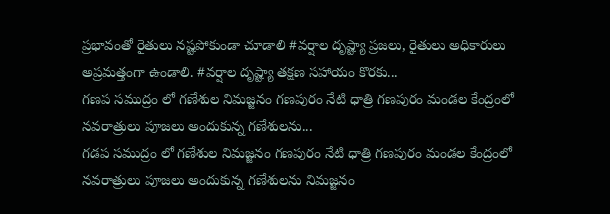ప్రభావంతో రైతులు నష్టపోకుండా చూడాలి #వర్షాల దృష్ట్యా ప్రజలు, రైతులు అధికారులు అప్రమత్తంగా ఉండాలి. #వర్షాల దృష్ట్యా తక్షణ సహాయం కొరకు...
గణప సముద్రం లో గణేశుల నిమజ్జనం గణపురం నేటి ధాత్రి గణపురం మండల కేంద్రంలో నవరాత్రులు పూజలు అందుకున్న గణేశులను...
గడప సముద్రం లో గణేశుల నిమజ్జనం గణపురం నేటి ధాత్రి గణపురం మండల కేంద్రంలో నవరాత్రులు పూజలు అందుకున్న గణేశులను నిమజ్జనం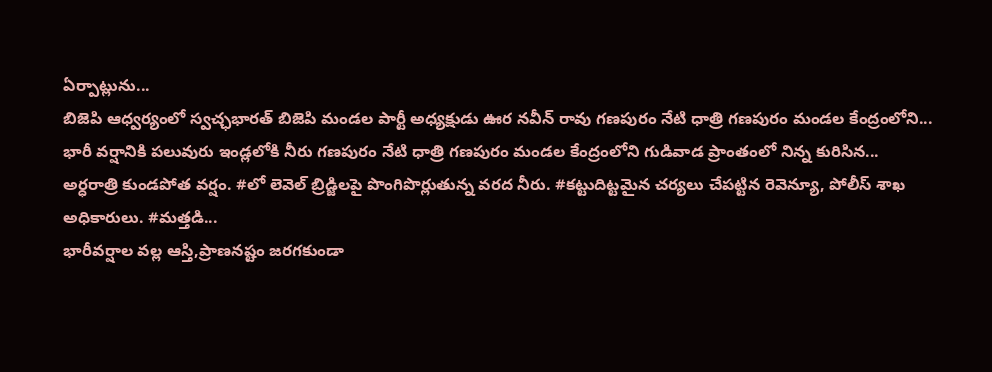ఏర్పాట్లును...
బిజెపి ఆధ్వర్యంలో స్వచ్ఛభారత్ బిజెపి మండల పార్టీ అధ్యక్షుడు ఊర నవీన్ రావు గణపురం నేటి ధాత్రి గణపురం మండల కేంద్రంలోని...
భారీ వర్షానికి పలువురు ఇండ్లలోకి నీరు గణపురం నేటి ధాత్రి గణపురం మండల కేంద్రంలోని గుడివాడ ప్రాంతంలో నిన్న కురిసిన...
అర్ధరాత్రి కుండపోత వర్షం. #లో లెవెల్ బ్రిడ్జిలపై పొంగిపొర్లుతున్న వరద నీరు. #కట్టుదిట్టమైన చర్యలు చేపట్టిన రెవెన్యూ, పోలీస్ శాఖ అధికారులు. #మత్తడి...
భారీవర్షాల వల్ల ఆస్తి,ప్రాణనష్టం జరగకుండా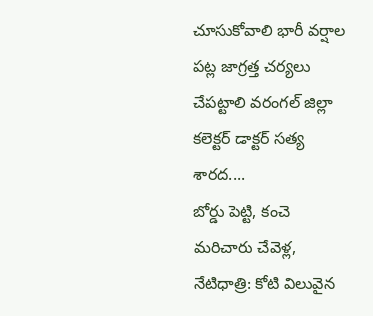చూసుకోవాలి భారీ వర్షాల పట్ల జాగ్రత్త చర్యలు చేపట్టాలి వరంగల్ జిల్లా కలెక్టర్ డాక్టర్ సత్య శారద....
బోర్డు పెట్టి, కంచె మరిచారు చేవెళ్ల, నేటిధాత్రి: కోటి విలువైన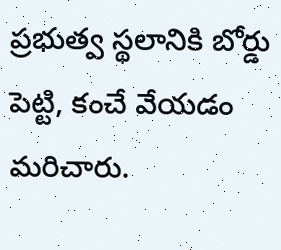ప్రభుత్వ స్థలానికి బోర్డు పెట్టి, కంచే వేయడం మరిచారు.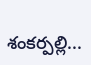శంకర్పల్లి...